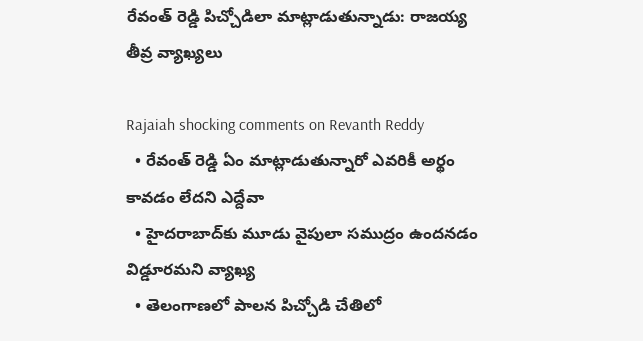రేవంత్ రెడ్డి పిచ్చోడిలా మాట్లాడుతున్నాడు: రాజయ్య తీవ్ర వ్యాఖ్యలు

Rajaiah shocking comments on Revanth Reddy
  • రేవంత్ రెడ్డి ఏం మాట్లాడుతున్నారో ఎవరికీ అర్థం కావడం లేదని ఎద్దేవా
  • హైదరాబాద్‌కు మూడు వైపులా సముద్రం ఉందనడం విడ్డూరమని వ్యాఖ్య
  • తెలంగాణలో పాలన పిచ్చోడి చేతిలో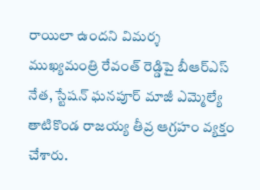రాయిలా ఉందని విమర్శ
ముఖ్యమంత్రి రేవంత్ రెడ్డిపై బీఆర్ఎస్ నేత, స్టేషన్ ఘనపూర్ మాజీ ఎమ్మెల్యే తాటికొండ రాజయ్య తీవ్ర ఆగ్రహం వ్యక్తం చేశారు.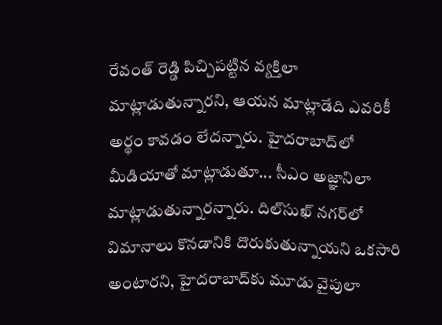రేవంత్ రెడ్డి పిచ్చిపట్టిన వ్యక్తిలా మాట్లాడుతున్నారని, ఆయన మాట్లాడేది ఎవరికీ అర్థం కావడం లేదన్నారు. హైదరాబాద్‌లో మీడియాతో మాట్లాడుతూ... సీఎం అజ్ఞానిలా మాట్లాడుతున్నారన్నారు. దిల్‌సుఖ్ నగర్‌లో విమానాలు కొనడానికి దొరుకుతున్నాయని ఒకసారి అంటారని, హైదరాబాద్‌‌కు మూడు వైపులా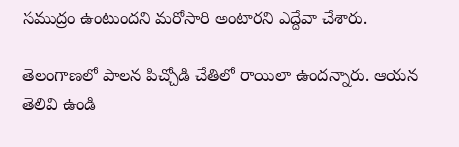సముద్రం ఉంటుందని మరోసారి అంటారని ఎద్దేవా చేశారు.

తెలంగాణలో పాలన పిచ్చోడి చేతిలో రాయిలా ఉందన్నారు. ఆయన తెలివి ఉండి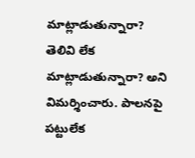మాట్లాడుతున్నారా? తెలివి లేక మాట్లాడుతున్నారా? అని విమర్శించారు. పాలనపై పట్టులేక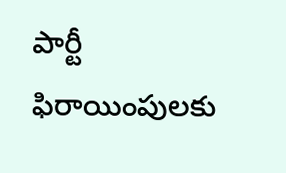పార్టీ ఫిరాయింపులకు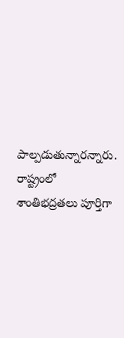పాల్పడుతున్నారన్నారు. రాష్ట్రంలో శాంతిభద్రతలు పూర్తిగా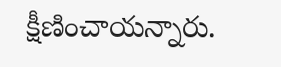క్షీణించాయన్నారు.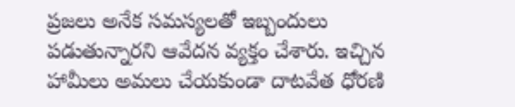ప్రజలు అనేక సమస్యలతో ఇబ్బందులు పడుతున్నారని ఆవేదన వ్యక్తం చేశారు. ఇచ్చిన హామీలు అమలు చేయకుండా దాటవేత ధోరణి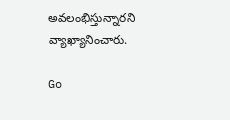అవలంభిస్తున్నారని వ్యాఖ్యానించారు.

Go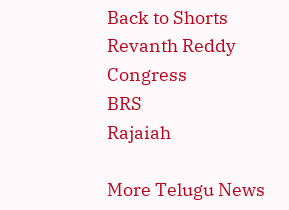Back to Shorts
Revanth Reddy
Congress
BRS
Rajaiah

More Telugu News